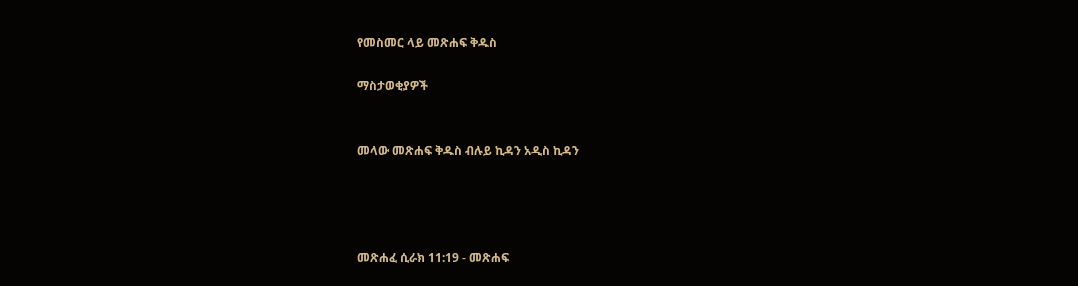የመስመር ላይ መጽሐፍ ቅዱስ

ማስታወቂያዎች


መላው መጽሐፍ ቅዱስ ብሉይ ኪዳን አዲስ ኪዳን




መጽሐፈ ሲራክ 11:19 - መጽሐፍ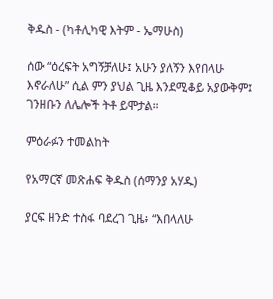ቅዱስ - (ካቶሊካዊ እትም - ኤማሁስ)

ሰው “ዕረፍት አግኝቻለሁ፤ አሁን ያለኝን እየበላሁ እኖራለሁ” ሲል ምን ያህል ጊዜ እንደሚቆይ አያውቅም፤ ገንዘቡን ለሌሎች ትቶ ይሞታል።

ምዕራፉን ተመልከት

የአማርኛ መጽሐፍ ቅዱስ (ሰማንያ አሃዱ)

ያርፍ ዘንድ ተስፋ ባደረገ ጊዜ፥ “እበላለሁ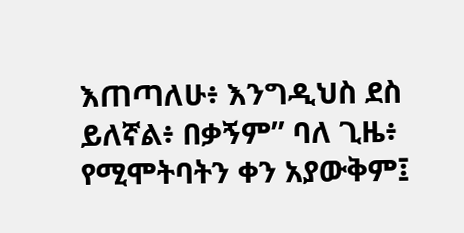እጠጣለሁ፥ እንግዲህስ ደስ ይለኛል፥ በቃኝም” ባለ ጊዜ፥ የሚሞትባትን ቀን አያውቅም፤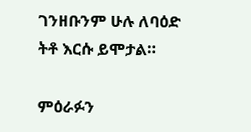ገንዘቡንም ሁሉ ለባዕድ ትቶ እርሱ ይሞታል።

ምዕራፉን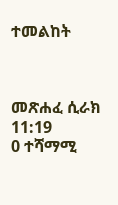ተመልከት



መጽሐፈ ሲራክ 11:19
0 ተሻማሚ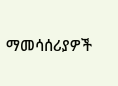ማመሳሰሪያዎች